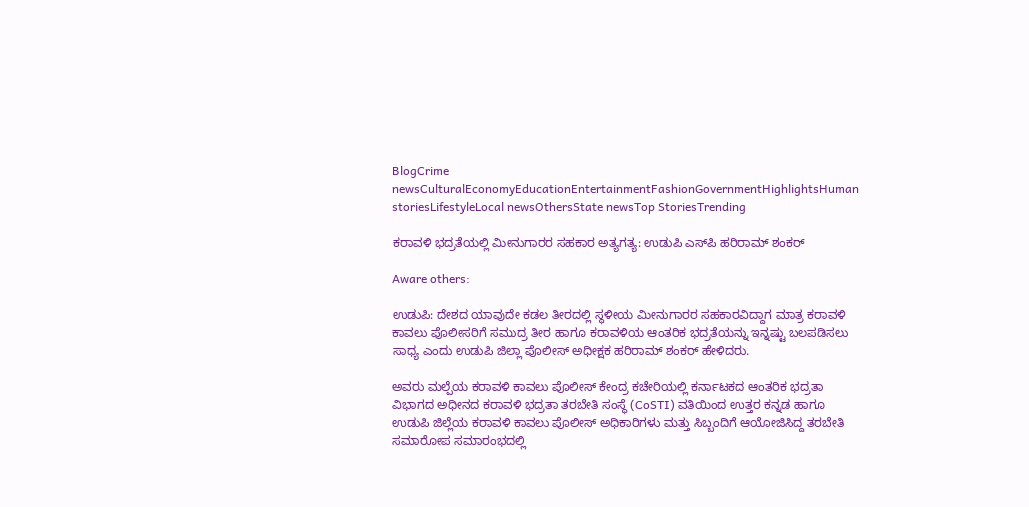BlogCrime newsCulturalEconomyEducationEntertainmentFashionGovernmentHighlightsHuman storiesLifestyleLocal newsOthersState newsTop StoriesTrending

ಕರಾವಳಿ ಭದ್ರತೆಯಲ್ಲಿ ಮೀನುಗಾರರ ಸಹಕಾರ ಅತ್ಯಗತ್ಯ: ಉಡುಪಿ ಎಸ್‌ಪಿ ಹರಿರಾಮ್ ಶಂಕರ್

Aware others:

ಉಡುಪಿ: ದೇಶದ ಯಾವುದೇ ಕಡಲ ತೀರದಲ್ಲಿ ಸ್ಥಳೀಯ ಮೀನುಗಾರರ ಸಹಕಾರವಿದ್ದಾಗ ಮಾತ್ರ ಕರಾವಳಿ ಕಾವಲು ಪೊಲೀಸರಿಗೆ ಸಮುದ್ರ ತೀರ ಹಾಗೂ ಕರಾವಳಿಯ ಆಂತರಿಕ ಭದ್ರತೆಯನ್ನು ಇನ್ನಷ್ಟು ಬಲಪಡಿಸಲು ಸಾಧ್ಯ ಎಂದು ಉಡುಪಿ ಜಿಲ್ಲಾ ಪೊಲೀಸ್ ಅಧೀಕ್ಷಕ ಹರಿರಾಮ್ ಶಂಕರ್ ಹೇಳಿದರು.

ಅವರು ಮಲ್ಪೆಯ ಕರಾವಳಿ ಕಾವಲು ಪೊಲೀಸ್ ಕೇಂದ್ರ ಕಚೇರಿಯಲ್ಲಿ ಕರ್ನಾಟಕದ ಆಂತರಿಕ ಭದ್ರತಾ ವಿಭಾಗದ ಅಧೀನದ ಕರಾವಳಿ ಭದ್ರತಾ ತರಬೇತಿ ಸಂಸ್ಥೆ (CoSTI) ವತಿಯಿಂದ ಉತ್ತರ ಕನ್ನಡ ಹಾಗೂ ಉಡುಪಿ ಜಿಲ್ಲೆಯ ಕರಾವಳಿ ಕಾವಲು ಪೊಲೀಸ್ ಅಧಿಕಾರಿಗಳು ಮತ್ತು ಸಿಬ್ಬಂದಿಗೆ ಆಯೋಜಿಸಿದ್ದ ತರಬೇತಿ ಸಮಾರೋಪ ಸಮಾರಂಭದಲ್ಲಿ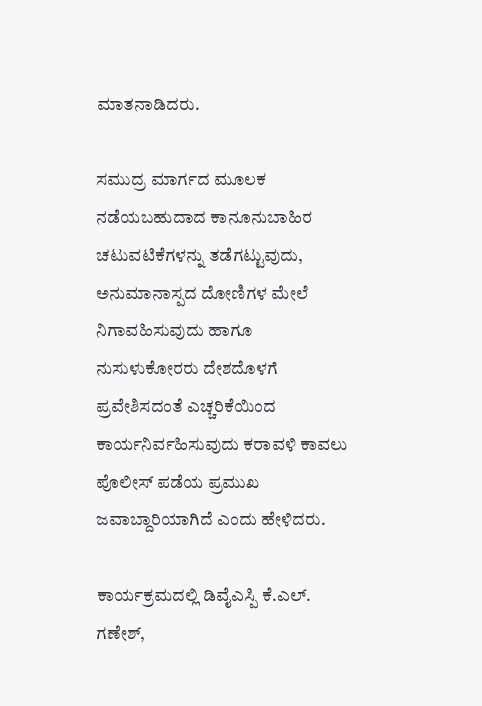ಮಾತನಾಡಿದರು.

ಸಮುದ್ರ ಮಾರ್ಗದ ಮೂಲಕ ನಡೆಯಬಹುದಾದ ಕಾನೂನುಬಾಹಿರ ಚಟುವಟಿಕೆಗಳನ್ನು ತಡೆಗಟ್ಟುವುದು, ಅನುಮಾನಾಸ್ಪದ ದೋಣಿಗಳ ಮೇಲೆ ನಿಗಾವಹಿಸುವುದು ಹಾಗೂ ನುಸುಳುಕೋರರು ದೇಶದೊಳಗೆ ಪ್ರವೇಶಿಸದಂತೆ ಎಚ್ಚರಿಕೆಯಿಂದ ಕಾರ್ಯನಿರ್ವಹಿಸುವುದು ಕರಾವಳಿ ಕಾವಲು ಪೊಲೀಸ್ ಪಡೆಯ ಪ್ರಮುಖ ಜವಾಬ್ದಾರಿಯಾಗಿದೆ ಎಂದು ಹೇಳಿದರು.

ಕಾರ್ಯಕ್ರಮದಲ್ಲಿ ಡಿವೈಎಸ್ಪಿ ಕೆ.ಎಲ್. ಗಣೇಶ್,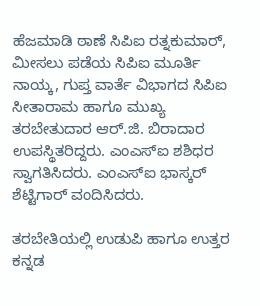ಹೆಜಮಾಡಿ ಠಾಣೆ ಸಿಪಿಐ ರತ್ನಕುಮಾರ್, ಮೀಸಲು ಪಡೆಯ ಸಿಪಿಐ ಮೂರ್ತಿ ನಾಯ್ಕ, ಗುಪ್ತ ವಾರ್ತೆ ವಿಭಾಗದ ಸಿಪಿಐ ಸೀತಾರಾಮ ಹಾಗೂ ಮುಖ್ಯ ತರಬೇತುದಾರ ಆರ್.ಜಿ. ಬಿರಾದಾರ ಉಪಸ್ಥಿತರಿದ್ದರು. ಎಂಎಸ್‌ಐ ಶಶಿಧರ ಸ್ವಾಗತಿಸಿದರು. ಎಂಎಸ್‌ಐ ಭಾಸ್ಕರ್ ಶೆಟ್ಟಿಗಾರ್ ವಂದಿಸಿದರು.

ತರಬೇತಿಯಲ್ಲಿ ಉಡುಪಿ ಹಾಗೂ ಉತ್ತರ ಕನ್ನಡ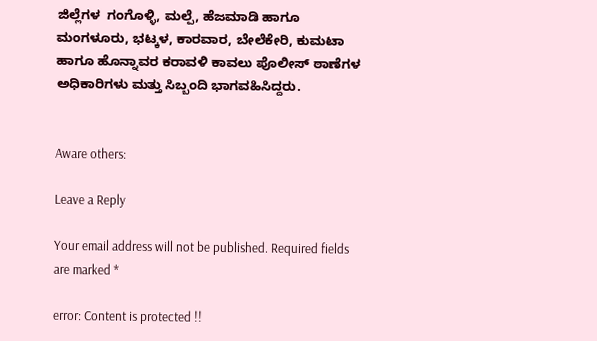ಜಿಲ್ಲೆಗಳ  ಗಂಗೊಳ್ಳಿ, ಮಲ್ಪೆ, ಹೆಜಮಾಡಿ ಹಾಗೂ ಮಂಗಳೂರು, ಭಟ್ಕಳ, ಕಾರವಾರ, ಬೇಲೆಕೇರಿ, ಕುಮಟಾ ಹಾಗೂ ಹೊನ್ನಾವರ ಕರಾವಳಿ ಕಾವಲು ಪೊಲೀಸ್ ಠಾಣೆಗಳ ಅಧಿಕಾರಿಗಳು ಮತ್ತು ಸಿಬ್ಬಂದಿ ಭಾಗವಹಿಸಿದ್ದರು.


Aware others:

Leave a Reply

Your email address will not be published. Required fields are marked *

error: Content is protected !!